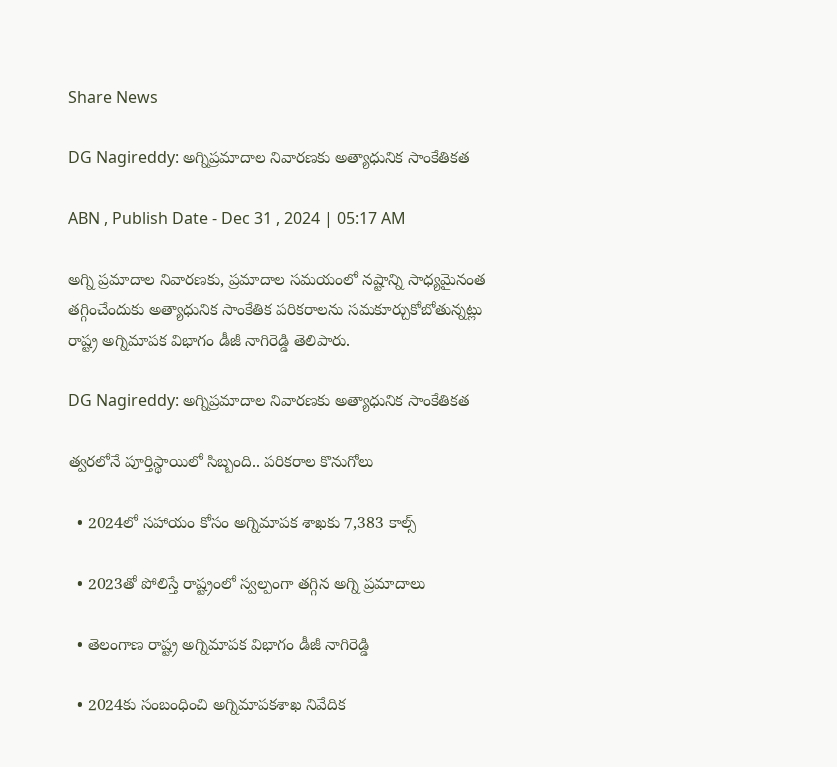Share News

DG Nagireddy: అగ్నిప్రమాదాల నివారణకు అత్యాధునిక సాంకేతికత

ABN , Publish Date - Dec 31 , 2024 | 05:17 AM

అగ్ని ప్రమాదాల నివారణకు, ప్రమాదాల సమయంలో నష్టాన్ని సాధ్యమైనంత తగ్గించేందుకు అత్యాధునిక సాంకేతిక పరికరాలను సమకూర్చుకోబోతున్నట్లు రాష్ట్ర అగ్నిమాపక విభాగం డీజీ నాగిరెడ్డి తెలిపారు.

DG Nagireddy: అగ్నిప్రమాదాల నివారణకు అత్యాధునిక సాంకేతికత

త్వరలోనే పూర్తిస్థాయిలో సిబ్బంది.. పరికరాల కొనుగోలు

  • 2024లో సహాయం కోసం అగ్నిమాపక శాఖకు 7,383 కాల్స్‌

  • 2023తో పోలిస్తే రాష్ట్రంలో స్వల్పంగా తగ్గిన అగ్ని ప్రమాదాలు

  • తెలంగాణ రాష్ట్ర అగ్నిమాపక విభాగం డీజీ నాగిరెడ్డి

  • 2024కు సంబంధించి అగ్నిమాపకశాఖ నివేదిక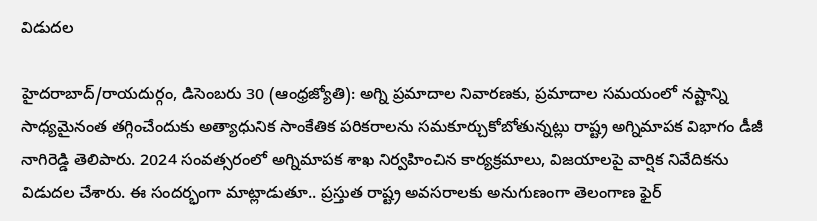విడుదల

హైదరాబాద్‌/రాయదుర్గం, డిసెంబరు 30 (ఆంధ్రజ్యోతి): అగ్ని ప్రమాదాల నివారణకు, ప్రమాదాల సమయంలో నష్టాన్ని సాధ్యమైనంత తగ్గించేందుకు అత్యాధునిక సాంకేతిక పరికరాలను సమకూర్చుకోబోతున్నట్లు రాష్ట్ర అగ్నిమాపక విభాగం డీజీ నాగిరెడ్డి తెలిపారు. 2024 సంవత్సరంలో అగ్నిమాపక శాఖ నిర్వహించిన కార్యక్రమాలు, విజయాలపై వార్షిక నివేదికను విడుదల చేశారు. ఈ సందర్భంగా మాట్లాడుతూ.. ప్రస్తుత రాష్ట్ర అవసరాలకు అనుగుణంగా తెలంగాణ ఫైర్‌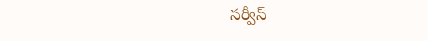సర్వీస్‌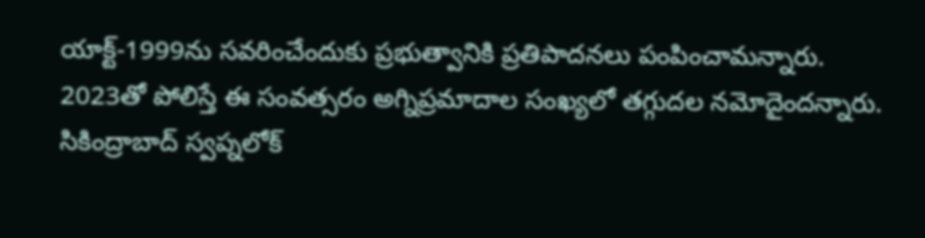యాక్ట్‌-1999ను సవరించేందుకు ప్రభుత్వానికి ప్రతిపాదనలు పంపించామన్నారు. 2023తో పోలిస్తే ఈ సంవత్సరం అగ్నిప్రమాదాల సంఖ్యలో తగ్గుదల నమోదైందన్నారు. సికింద్రాబాద్‌ స్వప్నలోక్‌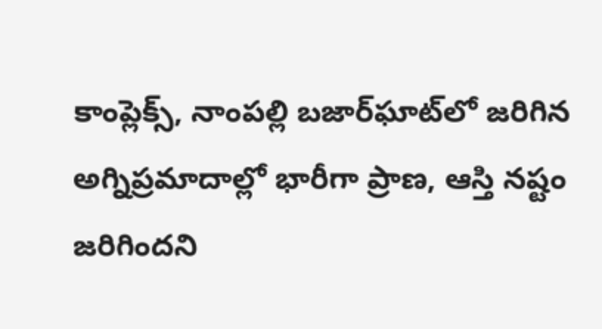కాంప్లెక్స్‌, నాంపల్లి బజార్‌ఘాట్‌లో జరిగిన అగ్నిప్రమాదాల్లో భారీగా ప్రాణ, ఆస్తి నష్టం జరిగిందని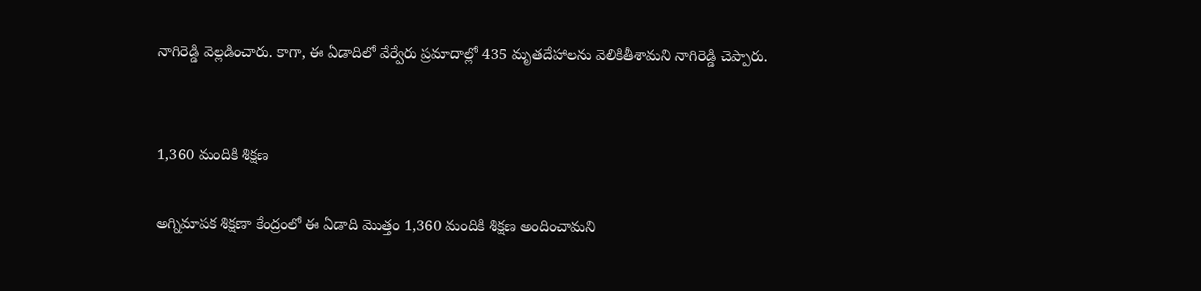నాగిరెడ్డి వెల్లడించారు. కాగా, ఈ ఏడాదిలో వేర్వేరు ప్రమాదాల్లో 435 మృతదేహాలను వెలికితీశామని నాగిరెడ్డి చెప్పారు.


1,360 మందికి శిక్షణ

అగ్నిమాపక శిక్షణా కేంద్రంలో ఈ ఏడాది మొత్తం 1,360 మందికి శిక్షణ అందించామని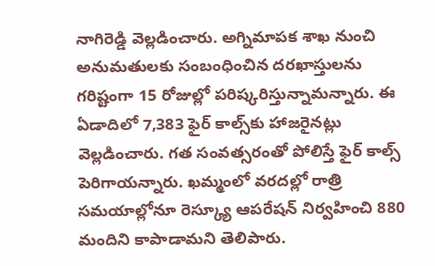నాగిరెడ్డి వెల్లడించారు. అగ్నిమాపక శాఖ నుంచి అనుమతులకు సంబంధించిన దరఖాస్తులను గరిష్టంగా 15 రోజుల్లో పరిష్కరిస్తున్నామన్నారు. ఈ ఏడాదిలో 7,383 ఫైర్‌ కాల్స్‌కు హాజరైనట్లు వెల్లడించారు. గత సంవత్సరంతో పోలిస్తే ఫైర్‌ కాల్స్‌ పెరిగాయన్నారు. ఖమ్మంలో వరదల్లో రాత్రి సమయాల్లోనూ రెస్క్యూ ఆపరేషన్‌ నిర్వహించి 880 మందిని కాపాడామని తెలిపారు.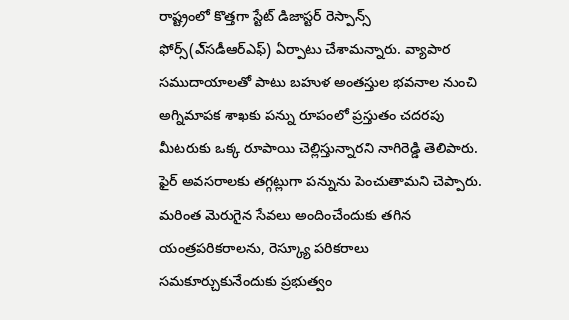రాష్ట్రంలో కొత్తగా స్టేట్‌ డిజాస్టర్‌ రెస్పాన్స్‌ ఫోర్స్‌(ఎ్‌సడీఆర్‌ఎఫ్‌) ఏర్పాటు చేశామన్నారు. వ్యాపార సముదాయాలతో పాటు బహుళ అంతస్తుల భవనాల నుంచి అగ్నిమాపక శాఖకు పన్ను రూపంలో ప్రస్తుతం చదరపు మీటరుకు ఒక్క రూపాయి చెల్లిస్తున్నారని నాగిరెడ్డి తెలిపారు. ఫైర్‌ అవసరాలకు తగ్గట్లుగా పన్నును పెంచుతామని చెప్పారు. మరింత మెరుగైన సేవలు అందించేందుకు తగిన యంత్రపరికరాలను, రెస్క్యూ పరికరాలు సమకూర్చుకునేందుకు ప్రభుత్వం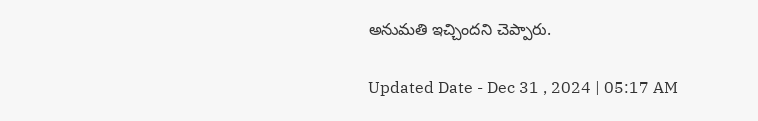అనుమతి ఇచ్చిందని చెప్పారు.

Updated Date - Dec 31 , 2024 | 05:17 AM